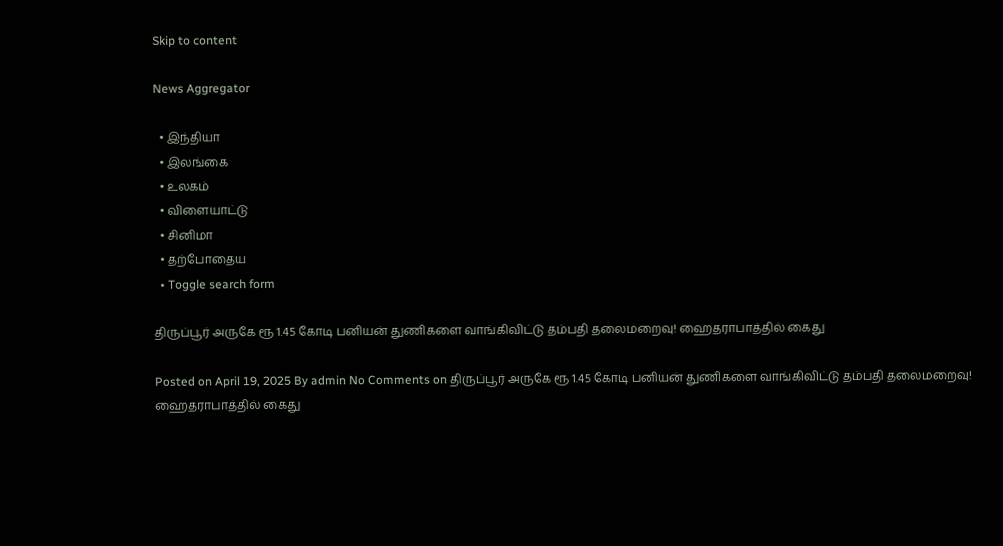Skip to content

News Aggregator

  • இந்தியா
  • இலங்கை
  • உலகம்
  • விளையாட்டு
  • சினிமா
  • தற்போதைய
  • Toggle search form

திருப்பூர் அருகே ரூ 1.45 கோடி பனியன் துணிகளை வாங்கிவிட்டு தம்பதி தலைமறைவு! ஹைதராபாத்தில் கைது

Posted on April 19, 2025 By admin No Comments on திருப்பூர் அருகே ரூ 1.45 கோடி பனியன் துணிகளை வாங்கிவிட்டு தம்பதி தலைமறைவு! ஹைதராபாத்தில் கைது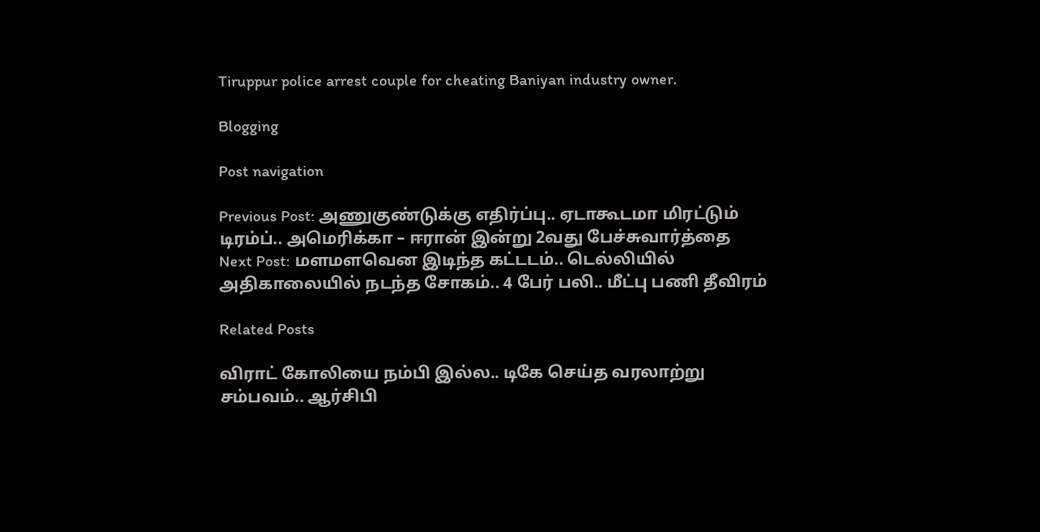Tiruppur police arrest couple for cheating Baniyan industry owner.

Blogging

Post navigation

Previous Post: அணுகுண்டுக்கு எதிர்ப்பு.. ஏடாகூடமா மிரட்டும் டிரம்ப்.. அமெரிக்கா – ஈரான் இன்று 2வது பேச்சுவார்த்தை
Next Post: மளமளவென இடிந்த கட்டடம்.. டெல்லியில் அதிகாலையில் நடந்த சோகம்.. 4 பேர் பலி.. மீட்பு பணி தீவிரம்

Related Posts

விராட் கோலியை நம்பி இல்ல.. டிகே செய்த வரலாற்று சம்பவம்.. ஆர்சிபி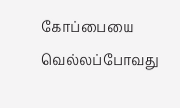கோப்பையை வெல்லப்போவது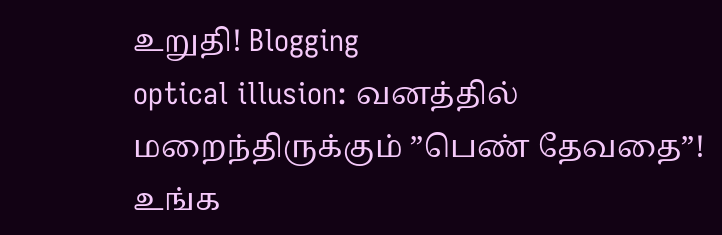உறுதி! Blogging
optical illusion: வனத்தில் மறைந்திருக்கும் ”பெண் தேவதை”! உங்க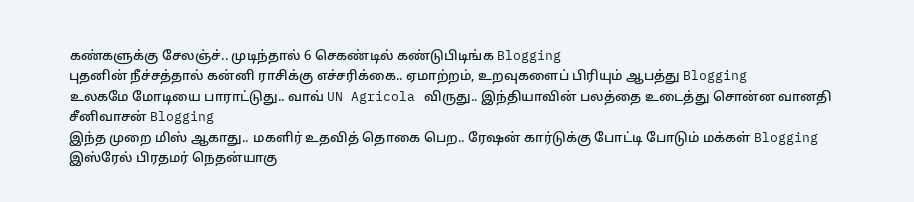கண்களுக்கு சேலஞ்ச்.. முடிந்தால் 6 செகண்டில் கண்டுபிடிங்க Blogging
புதனின் நீச்சத்தால் கன்னி ராசிக்கு எச்சரிக்கை.. ஏமாற்றம், உறவுகளைப் பிரியும் ஆபத்து Blogging
உலகமே மோடியை பாராட்டுது.. வாவ் UN Agricola விருது.. இந்தியாவின் பலத்தை உடைத்து சொன்ன வானதி சீனிவாசன் Blogging
இந்த முறை மிஸ் ஆகாது.. மகளிர் உதவித் தொகை பெற.. ரேஷன் கார்டுக்கு போட்டி போடும் மக்கள் Blogging
இஸ்ரேல் பிரதமர் நெதன்யாகு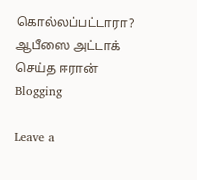கொல்லப்பட்டாரா? ஆபீஸை அட்டாக் செய்த ஈரான் Blogging

Leave a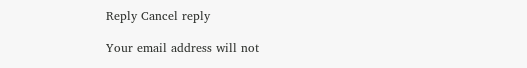Reply Cancel reply

Your email address will not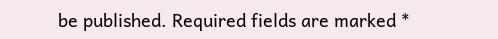be published. Required fields are marked *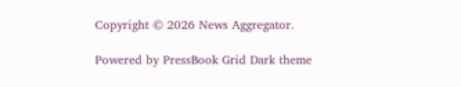Copyright © 2026 News Aggregator.

Powered by PressBook Grid Dark theme